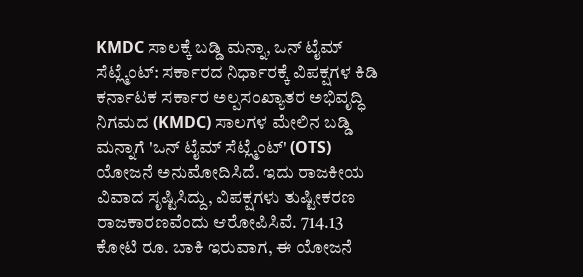KMDC ಸಾಲಕ್ಕೆ ಬಡ್ಡಿ ಮನ್ನಾ, ಒನ್ ಟೈಮ್ ಸೆಟ್ಲ್ಮೆಂಟ್: ಸರ್ಕಾರದ ನಿರ್ಧಾರಕ್ಕೆ ವಿಪಕ್ಷಗಳ ಕಿಡಿ
ಕರ್ನಾಟಕ ಸರ್ಕಾರ ಅಲ್ಪಸಂಖ್ಯಾತರ ಅಭಿವೃದ್ಧಿ ನಿಗಮದ (KMDC) ಸಾಲಗಳ ಮೇಲಿನ ಬಡ್ಡಿ ಮನ್ನಾಗೆ 'ಒನ್ ಟೈಮ್ ಸೆಟ್ಲ್ಮೆಂಟ್' (OTS) ಯೋಜನೆ ಅನುಮೋದಿಸಿದೆ. ಇದು ರಾಜಕೀಯ ವಿವಾದ ಸೃಷ್ಟಿಸಿದ್ದು, ವಿಪಕ್ಷಗಳು ತುಷ್ಟೀಕರಣ ರಾಜಕಾರಣವೆಂದು ಆರೋಪಿಸಿವೆ. 714.13 ಕೋಟಿ ರೂ. ಬಾಕಿ ಇರುವಾಗ, ಈ ಯೋಜನೆ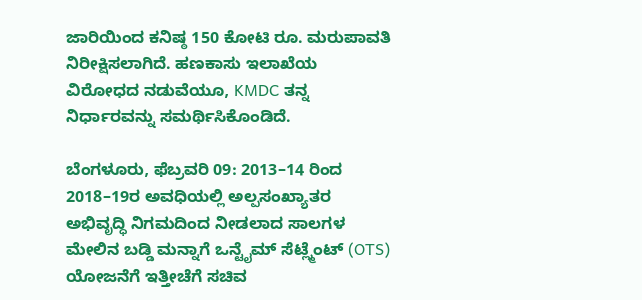ಜಾರಿಯಿಂದ ಕನಿಷ್ಠ 150 ಕೋಟಿ ರೂ. ಮರುಪಾವತಿ ನಿರೀಕ್ಷಿಸಲಾಗಿದೆ. ಹಣಕಾಸು ಇಲಾಖೆಯ ವಿರೋಧದ ನಡುವೆಯೂ, KMDC ತನ್ನ ನಿರ್ಧಾರವನ್ನು ಸಮರ್ಥಿಸಿಕೊಂಡಿದೆ.

ಬೆಂಗಳೂರು, ಫೆಬ್ರವರಿ 09: 2013–14 ರಿಂದ 2018–19ರ ಅವಧಿಯಲ್ಲಿ ಅಲ್ಪಸಂಖ್ಯಾತರ ಅಭಿವೃದ್ಧಿ ನಿಗಮದಿಂದ ನೀಡಲಾದ ಸಾಲಗಳ ಮೇಲಿನ ಬಡ್ಡಿ ಮನ್ನಾಗೆ ಒನ್ಟೈಮ್ ಸೆಟ್ಲ್ಮೆಂಟ್ (OTS) ಯೋಜನೆಗೆ ಇತ್ತೀಚೆಗೆ ಸಚಿವ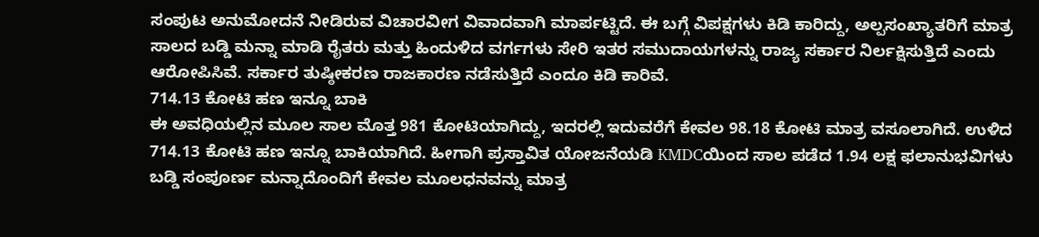ಸಂಪುಟ ಅನುಮೋದನೆ ನೀಡಿರುವ ವಿಚಾರವೀಗ ವಿವಾದವಾಗಿ ಮಾರ್ಪಟ್ಟಿದೆ. ಈ ಬಗ್ಗೆ ವಿಪಕ್ಷಗಳು ಕಿಡಿ ಕಾರಿದ್ದು, ಅಲ್ಪಸಂಖ್ಯಾತರಿಗೆ ಮಾತ್ರ ಸಾಲದ ಬಡ್ಡಿ ಮನ್ನಾ ಮಾಡಿ ರೈತರು ಮತ್ತು ಹಿಂದುಳಿದ ವರ್ಗಗಳು ಸೇರಿ ಇತರ ಸಮುದಾಯಗಳನ್ನು ರಾಜ್ಯ ಸರ್ಕಾರ ನಿರ್ಲಕ್ಷಿಸುತ್ತಿದೆ ಎಂದು ಆರೋಪಿಸಿವೆ. ಸರ್ಕಾರ ತುಷ್ಠೀಕರಣ ರಾಜಕಾರಣ ನಡೆಸುತ್ತಿದೆ ಎಂದೂ ಕಿಡಿ ಕಾರಿವೆ.
714.13 ಕೋಟಿ ಹಣ ಇನ್ನೂ ಬಾಕಿ
ಈ ಅವಧಿಯಲ್ಲಿನ ಮೂಲ ಸಾಲ ಮೊತ್ತ 981 ಕೋಟಿಯಾಗಿದ್ದು, ಇದರಲ್ಲಿ ಇದುವರೆಗೆ ಕೇವಲ 98.18 ಕೋಟಿ ಮಾತ್ರ ವಸೂಲಾಗಿದೆ. ಉಳಿದ 714.13 ಕೋಟಿ ಹಣ ಇನ್ನೂ ಬಾಕಿಯಾಗಿದೆ. ಹೀಗಾಗಿ ಪ್ರಸ್ತಾವಿತ ಯೋಜನೆಯಡಿ KMDCಯಿಂದ ಸಾಲ ಪಡೆದ 1.94 ಲಕ್ಷ ಫಲಾನುಭವಿಗಳು ಬಡ್ಡಿ ಸಂಪೂರ್ಣ ಮನ್ನಾದೊಂದಿಗೆ ಕೇವಲ ಮೂಲಧನವನ್ನು ಮಾತ್ರ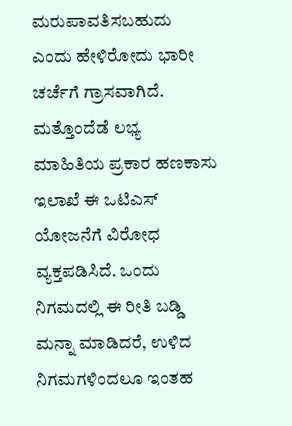ಮರುಪಾವತಿಸಬಹುದು ಎಂದು ಹೇಳಿರೋದು ಭಾರೀ ಚರ್ಚೆಗೆ ಗ್ರಾಸವಾಗಿದೆ. ಮತ್ತೊಂದೆಡೆ ಲಭ್ಯ ಮಾಹಿತಿಯ ಪ್ರಕಾರ ಹಣಕಾಸು ಇಲಾಖೆ ಈ ಒಟಿಎಸ್ ಯೋಜನೆಗೆ ವಿರೋಧ ವ್ಯಕ್ತಪಡಿಸಿದೆ. ಒಂದು ನಿಗಮದಲ್ಲಿ ಈ ರೀತಿ ಬಡ್ಡಿ ಮನ್ನಾ ಮಾಡಿದರೆ, ಉಳಿದ ನಿಗಮಗಳಿಂದಲೂ ಇಂತಹ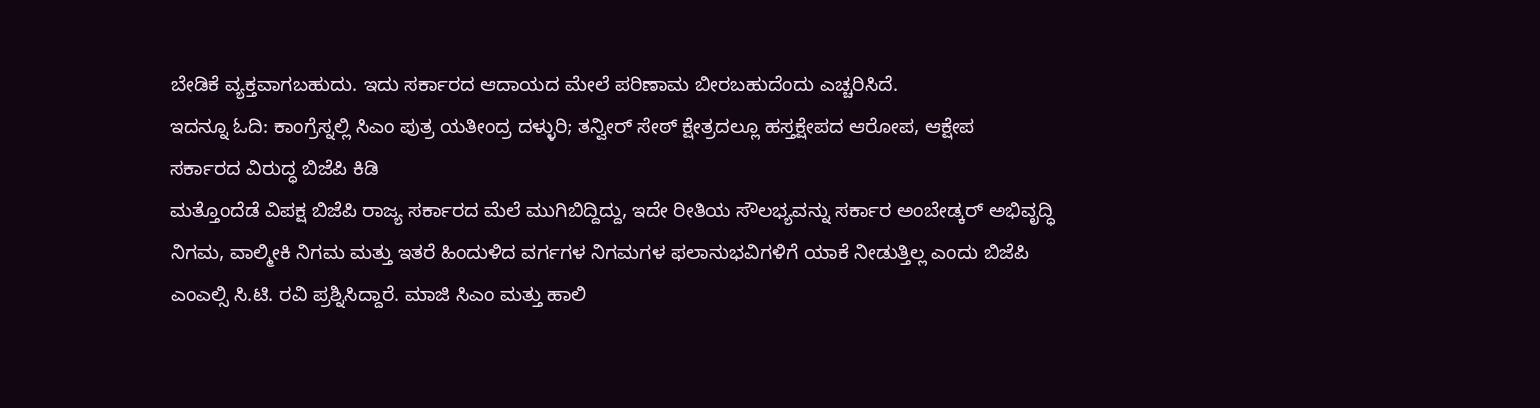ಬೇಡಿಕೆ ವ್ಯಕ್ತವಾಗಬಹುದು. ಇದು ಸರ್ಕಾರದ ಆದಾಯದ ಮೇಲೆ ಪರಿಣಾಮ ಬೀರಬಹುದೆಂದು ಎಚ್ಚರಿಸಿದೆ.
ಇದನ್ನೂ ಓದಿ: ಕಾಂಗ್ರೆಸ್ನಲ್ಲಿ ಸಿಎಂ ಪುತ್ರ ಯತೀಂದ್ರ ದಳ್ಳುರಿ; ತನ್ವೀರ್ ಸೇಠ್ ಕ್ಷೇತ್ರದಲ್ಲೂ ಹಸ್ತಕ್ಷೇಪದ ಆರೋಪ, ಆಕ್ಷೇಪ
ಸರ್ಕಾರದ ವಿರುದ್ಧ ಬಿಜೆಪಿ ಕಿಡಿ
ಮತ್ತೊಂದೆಡೆ ವಿಪಕ್ಷ ಬಿಜೆಪಿ ರಾಜ್ಯ ಸರ್ಕಾರದ ಮೆಲೆ ಮುಗಿಬಿದ್ದಿದ್ದು, ಇದೇ ರೀತಿಯ ಸೌಲಭ್ಯವನ್ನು ಸರ್ಕಾರ ಅಂಬೇಡ್ಕರ್ ಅಭಿವೃದ್ಧಿ ನಿಗಮ, ವಾಲ್ಮೀಕಿ ನಿಗಮ ಮತ್ತು ಇತರೆ ಹಿಂದುಳಿದ ವರ್ಗಗಳ ನಿಗಮಗಳ ಫಲಾನುಭವಿಗಳಿಗೆ ಯಾಕೆ ನೀಡುತ್ತಿಲ್ಲ ಎಂದು ಬಿಜೆಪಿ ಎಂಎಲ್ಸಿ ಸಿ.ಟಿ. ರವಿ ಪ್ರಶ್ನಿಸಿದ್ದಾರೆ. ಮಾಜಿ ಸಿಎಂ ಮತ್ತು ಹಾಲಿ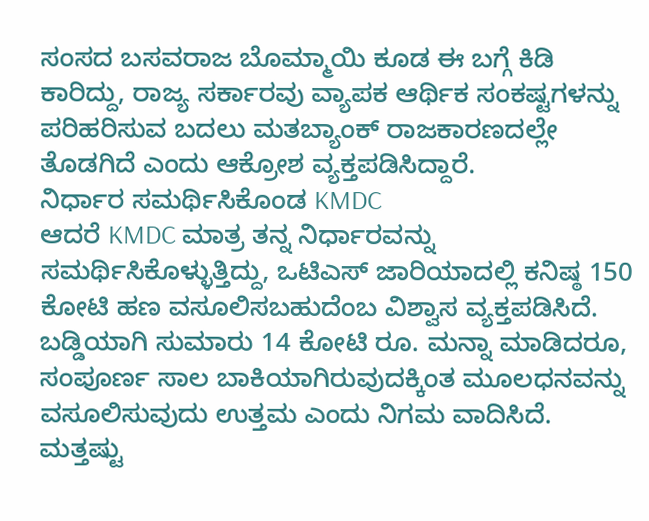ಸಂಸದ ಬಸವರಾಜ ಬೊಮ್ಮಾಯಿ ಕೂಡ ಈ ಬಗ್ಗೆ ಕಿಡಿ ಕಾರಿದ್ದು, ರಾಜ್ಯ ಸರ್ಕಾರವು ವ್ಯಾಪಕ ಆರ್ಥಿಕ ಸಂಕಷ್ಟಗಳನ್ನು ಪರಿಹರಿಸುವ ಬದಲು ಮತಬ್ಯಾಂಕ್ ರಾಜಕಾರಣದಲ್ಲೇ ತೊಡಗಿದೆ ಎಂದು ಆಕ್ರೋಶ ವ್ಯಕ್ತಪಡಿಸಿದ್ದಾರೆ.
ನಿರ್ಧಾರ ಸಮರ್ಥಿಸಿಕೊಂಡ KMDC
ಆದರೆ KMDC ಮಾತ್ರ ತನ್ನ ನಿರ್ಧಾರವನ್ನು ಸಮರ್ಥಿಸಿಕೊಳ್ಳುತ್ತಿದ್ದು, ಒಟಿಎಸ್ ಜಾರಿಯಾದಲ್ಲಿ ಕನಿಷ್ಠ 150 ಕೋಟಿ ಹಣ ವಸೂಲಿಸಬಹುದೆಂಬ ವಿಶ್ವಾಸ ವ್ಯಕ್ತಪಡಿಸಿದೆ. ಬಡ್ಡಿಯಾಗಿ ಸುಮಾರು 14 ಕೋಟಿ ರೂ. ಮನ್ನಾ ಮಾಡಿದರೂ, ಸಂಪೂರ್ಣ ಸಾಲ ಬಾಕಿಯಾಗಿರುವುದಕ್ಕಿಂತ ಮೂಲಧನವನ್ನು ವಸೂಲಿಸುವುದು ಉತ್ತಮ ಎಂದು ನಿಗಮ ವಾದಿಸಿದೆ.
ಮತ್ತಷ್ಟು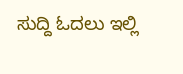ಸುದ್ದಿ ಓದಲು ಇಲ್ಲಿ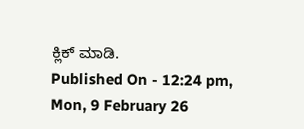ಕ್ಲಿಕ್ ಮಾಡಿ.
Published On - 12:24 pm, Mon, 9 February 26